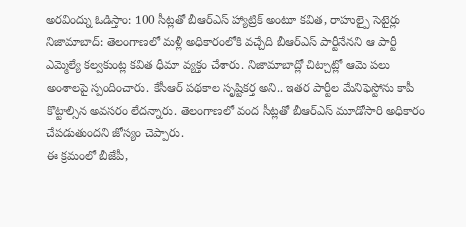అరవింద్ను ఓడిస్తాం: 100 సీట్లతో బీఆర్ఎస్ హ్యాట్రిక్ అంటూ కవిత, రాహుల్పై సెటైర్లు
నిజామాబాద్: తెలంగాణలో మళ్లీ అధికారంలోకి వచ్చేది బీఆర్ఎస్ పార్టీనేనని ఆ పార్టీ ఎమ్మెల్యే కల్వకుంట్ల కవిత ధీమా వ్యక్తం చేశారు. నిజామాబాద్లో చిట్చాట్లో ఆమె పలు అంశాలపై స్పందించారు. కేసీఆర్ పథకాల సృష్టికర్త అని.. ఇతర పార్టీల మేనిఫెస్టోను కాపీ కొట్టాల్సిన అవసరం లేదన్నారు. తెలంగాణలో వంద సీట్లతో బీఆర్ఎస్ మూడోసారి అధికారం చేపడుతుందని జోస్యం చెప్పారు.
ఈ క్రమంలో బీజేపీ,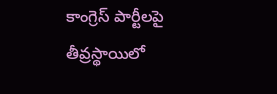కాంగ్రెస్ పార్టీలపై తీవ్రస్థాయిలో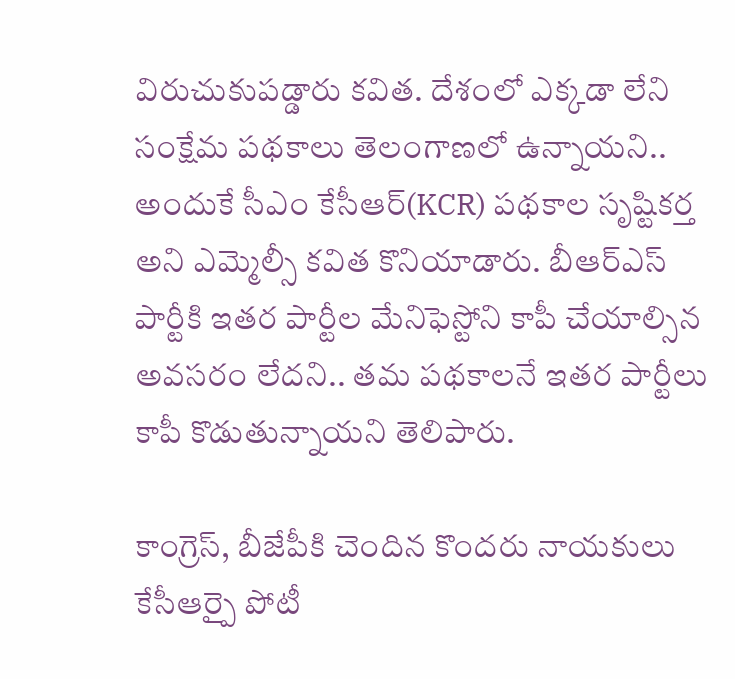విరుచుకుపడ్డారు కవిత. దేశంలో ఎక్కడా లేని సంక్షేమ పథకాలు తెలంగాణలో ఉన్నాయని.. అందుకే సీఎం కేసీఆర్(KCR) పథకాల సృష్టికర్త అని ఎమ్మెల్సీ కవిత కొనియాడారు. బీఆర్ఎస్ పార్టీకి ఇతర పార్టీల మేనిఫెస్టోని కాపీ చేయాల్సిన అవసరం లేదని.. తమ పథకాలనే ఇతర పార్టీలు కాపీ కొడుతున్నాయని తెలిపారు.

కాంగ్రెస్, బీజేపీకి చెందిన కొందరు నాయకులు కేసీఆర్పై పోటీ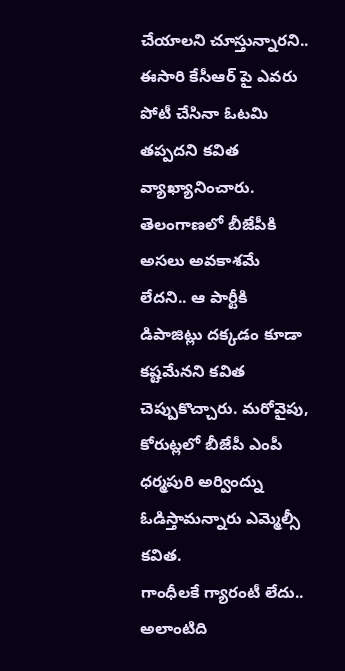చేయాలని చూస్తున్నారని.. ఈసారి కేసీఆర్ పై ఎవరు పోటీ చేసినా ఓటమి తప్పదని కవిత వ్యాఖ్యానించారు. తెలంగాణలో బీజేపీకి అసలు అవకాశమే లేదని.. ఆ పార్టీకి డిపాజిట్లు దక్కడం కూడా కష్టమేనని కవిత చెప్పుకొచ్చారు. మరోవైపు, కోరుట్లలో బీజేపీ ఎంపీ ధర్మపురి అర్వింద్ను ఓడిస్తామన్నారు ఎమ్మెల్సీ కవిత.
గాంధీలకే గ్యారంటీ లేదు.. అలాంటిది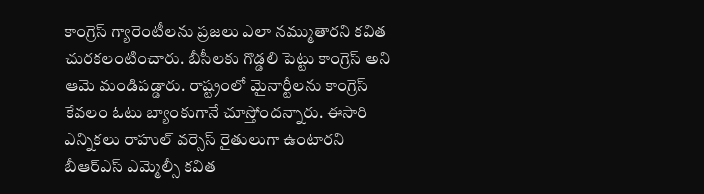కాంగ్రెస్ గ్యారెంటీలను ప్రజలు ఎలా నమ్ముతారని కవిత చురకలంటించారు. బీసీలకు గొడ్డలి పెట్టు కాంగ్రెస్ అని ఆమె మండిపడ్డారు. రాష్ట్రంలో మైనార్టీలను కాంగ్రెస్ కేవలం ఓటు బ్యాంకుగానే చూస్తోందన్నారు. ఈసారి ఎన్నికలు రాహుల్ వర్సెస్ రైతులుగా ఉంటారని బీఆర్ఎస్ ఎమ్మెల్సీ కవిత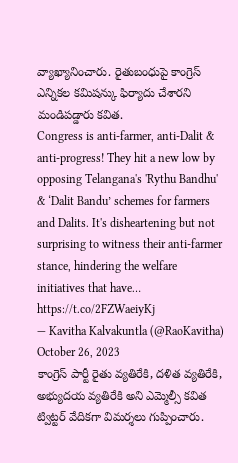వ్యాఖ్యానించారు. రైతుబంధుపై కాంగ్రెస్ ఎన్నికల కమిషన్కు ఫిర్యాదు చేశారని మండిపడ్డారు కవిత.
Congress is anti-farmer, anti-Dalit & anti-progress! They hit a new low by opposing Telangana's 'Rythu Bandhu' & ‘Dalit Bandu’ schemes for farmers and Dalits. It's disheartening but not surprising to witness their anti-farmer stance, hindering the welfare initiatives that have… https://t.co/2FZWaeiyKj
— Kavitha Kalvakuntla (@RaoKavitha) October 26, 2023
కాంగ్రెస్ పార్టీ రైతు వ్యతిరేకి, దళిత వ్యతిరేకి, అభ్యుదయ వ్యతిరేకి అని ఎమ్మెల్సీ కవిత ట్విట్టర్ వేదికగా విమర్శలు గుప్పించారు.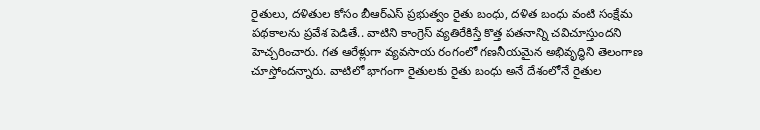రైతులు, దళితుల కోసం బీఆర్ఎస్ ప్రభుత్వం రైతు బంధు, దళిత బంధు వంటి సంక్షేమ పథకాలను ప్రవేశ పెడితే.. వాటిని కాంగ్రెస్ వ్యతిరేకిస్తే కొత్త పతనాన్ని చవిచూస్తుందని హెచ్చరించారు. గత ఆరేళ్లుగా వ్యవసాయ రంగంలో గణనీయమైన అభివృద్ధిని తెలంగాణ చూస్తోందన్నారు. వాటిలో భాగంగా రైతులకు రైతు బంధు అనే దేశంలోనే రైతుల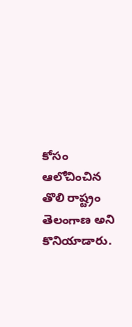కోసం ఆలోచించిన తొలి రాష్ట్రం తెలంగాణ అని కొనియాడారు.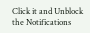Click it and Unblock the Notifications